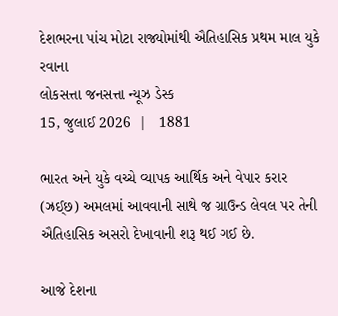દેશભરના પાંચ મોટા રાજ્યોમાંથી ઐતિહાસિક પ્રથમ માલ યુકે રવાના
લોકસત્તા જનસત્તા ન્યૂઝ ડેસ્ક
15, જુલાઈ 2026  |   1881

ભારત અને યુકે વચ્ચે વ્યાપક આર્થિક અને વેપાર કરાર (ઝ્રઈ્છ) અમલમાં આવવાની સાથે જ ગ્રાઉન્ડ લેવલ પર તેની ઐતિહાસિક અસરો દેખાવાની શરૂ થઈ ગઈ છે.

આજે દેશના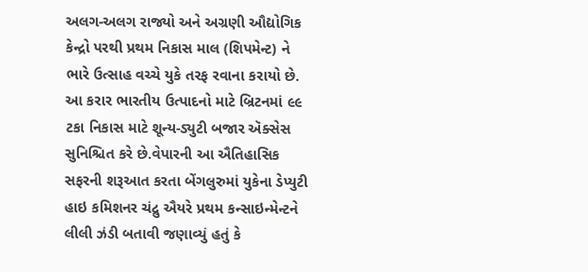અલગ-અલગ રાજ્યો અને અગ્રણી ઔદ્યોગિક કેન્દ્રો પરથી પ્રથમ નિકાસ માલ (શિપમેન્ટ) ને ભારે ઉત્સાહ વચ્ચે યુકે તરફ રવાના કરાયો છે. આ કરાર ભારતીય ઉત્પાદનો માટે બ્રિટનમાં ૯૯ ટકા નિકાસ માટે શૂન્ય-ડ્યુટી બજાર ઍક્સેસ સુનિશ્ચિત કરે છે.વેપારની આ ઐતિહાસિક સફરની શરૂઆત કરતા બેંગલુરુમાં યુકેના ડેપ્યુટી હાઇ કમિશનર ચંદ્રુ ઐયરે પ્રથમ કન્સાઇન્મેન્ટને લીલી ઝંડી બતાવી જણાવ્યું હતું કે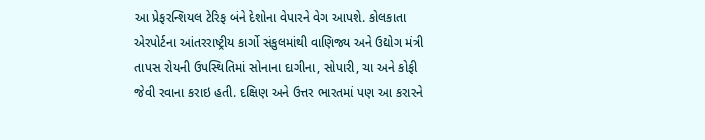આ પ્રેફરન્શિયલ ટેરિફ બંને દેશોના વેપારને વેગ આપશે. કોલકાતા એરપોર્ટના આંતરરાષ્ટ્રીય કાર્ગો સંકુલમાંથી વાણિજ્ય અને ઉદ્યોગ મંત્રી તાપસ રોયની ઉપસ્થિતિમાં સોનાના દાગીના, સોપારી, ચા અને કોફી જેવી રવાના કરાઇ હતી. દક્ષિણ અને ઉત્તર ભારતમાં પણ આ કરારને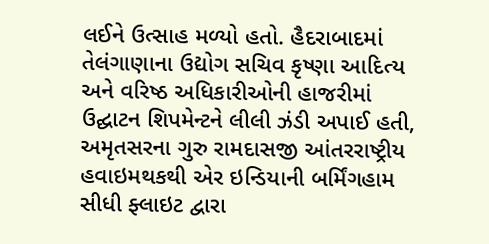લઈને ઉત્સાહ મળ્યો હતો. હૈદરાબાદમાં તેલંગાણાના ઉદ્યોગ સચિવ કૃષ્ણા આદિત્ય અને વરિષ્ઠ અધિકારીઓની હાજરીમાં ઉદ્ઘાટન શિપમેન્ટને લીલી ઝંડી અપાઈ હતી, અમૃતસરના ગુરુ રામદાસજી આંતરરાષ્ટ્રીય હવાઇમથકથી એર ઇન્ડિયાની બર્મિંગહામ સીધી ફ્લાઇટ દ્વારા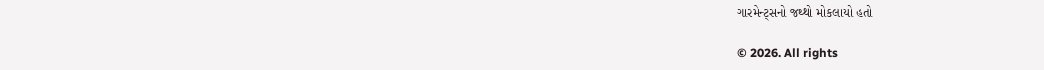ગારમેન્ટ્સનો જથ્થો મોકલાયો હતો

© 2026. All rights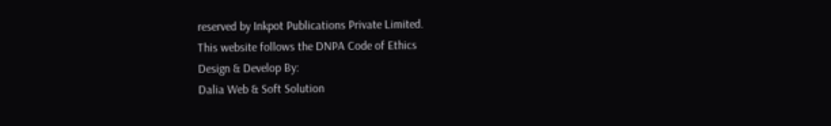reserved by Inkpot Publications Private Limited.
This website follows the DNPA Code of Ethics
Design & Develop By:
Dalia Web & Soft Solution